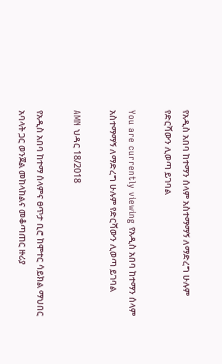የአዲስ አበባ ከተማን ሰላም አስተማማኝ ለማድረግ ሁሉም የድርሻውን ሊወጣ ይገባል

You are currently viewing የአዲስ አበባ ከተማን ሰላም አስተማማኝ ለማድረግ ሁሉም የድርሻውን ሊወጣ ይገባል

AMN ህዳር 18/2018

የአዲስ አበባ ከተማ ሰላምና ፀጥታ ቢሮ ከሞተር ሳይክል ማህበር አባላት ጋር ወንጀል መከላከልና መቆጣጠር ዙሪያ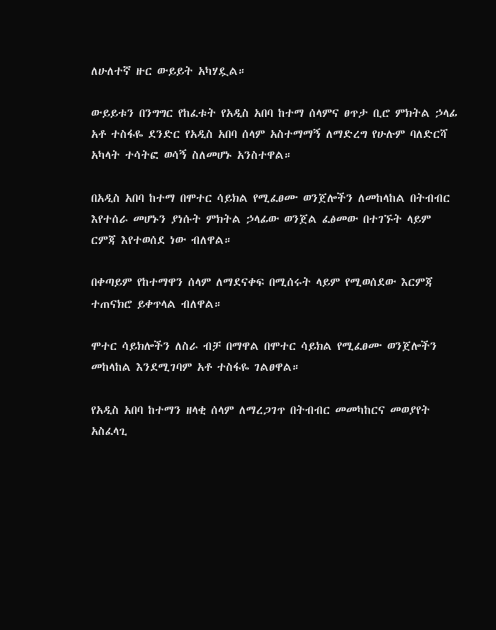ለሁለተኛ ዙር ውይይት አካሃዷል።

ውይይቱን በንግግር የከፈቱት የአዲስ አበባ ከተማ ሰላምና ፀጥታ ቢሮ ምክትል ኃላፊ አቶ ተስፋዬ ደንድር የአዲስ አበባ ሰላም አስተማማኝ ለማድረግ የሁሉም ባለድርሻ አካላት ተሳትፎ ወሳኝ ስለመሆኑ አንስተዋል።

በአዲስ አበባ ከተማ በሞተር ሳይክል የሚፈፀሙ ወንጀሎችን ለመከላከል በትብብር እየተሰራ መሆኑን ያነሱት ምክትል ኃላፊው ወንጀል ፈፅመው በተገኙት ላይም ርምጃ እየተወሰደ ነው ብለዋል።

በቀጣይም የከተማዋን ሰላም ለማደናቀፍ በሚሰሩት ላይም የሚወሰደው እርምጃ ተጠናክሮ ይቀጥላል ብለዋል።

ሞተር ሳይክሎችን ለስራ ብቻ በማዋል በሞተር ሳይክል የሚፈፀሙ ወንጀሎችን መከላከል እንደሚገባም አቶ ተስፋዬ ገልፀዋል።

የአዲስ አበባ ከተማን ዘላቂ ሰላም ለማረጋገጥ በትብብር መመካከርና መወያየት አስፈላጊ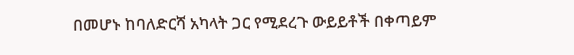በመሆኑ ከባለድርሻ አካላት ጋር የሚደረጉ ውይይቶች በቀጣይም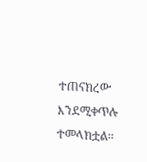ተጠናክረው እንደሚቀጥሉ ተመላክቷል።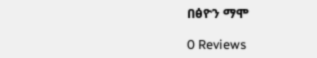በፅዮን ማሞ

0 Reviews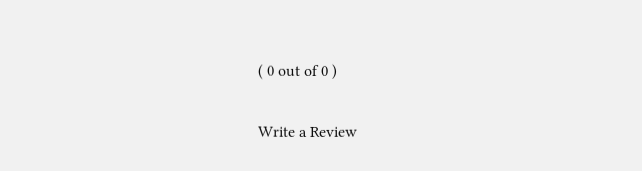( 0 out of 0 )

Write a Review